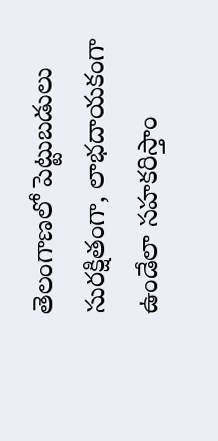తెలంగాణలో పెట్టుబడులు సురక్షితంగా, లాభదాయకంగా ఉండేలా సహకరిస్తాం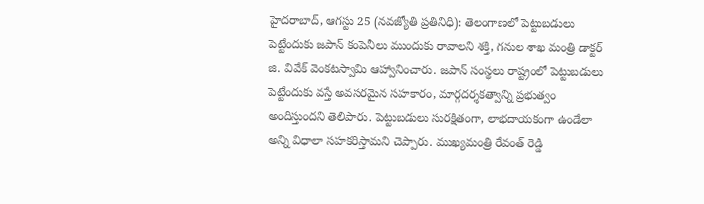హైదరాబాద్, ఆగస్టు 25 (నవజ్యోతి ప్రతినిధి): తెలంగాణలో పెట్టుబడులు పెట్టేందుకు జపాన్ కంపెనీలు ముందుకు రావాలని శక్తి, గనుల శాఖ మంత్రి డాక్టర్ జి. వివేక్ వెంకటస్వామి ఆహ్వానించారు. జపాన్ సంస్థలు రాష్ట్రంలో పెట్టుబడులు పెట్టేందుకు వస్తే అవసరమైన సహకారం, మార్గదర్శకత్వాన్ని ప్రభుత్వం అందిస్తుందని తెలిపారు. పెట్టుబడులు సురక్షితంగా, లాభదాయకంగా ఉండేలా అన్ని విధాలా సహకరిస్తామని చెప్పారు. ముఖ్యమంత్రి రేవంత్ రెడ్డి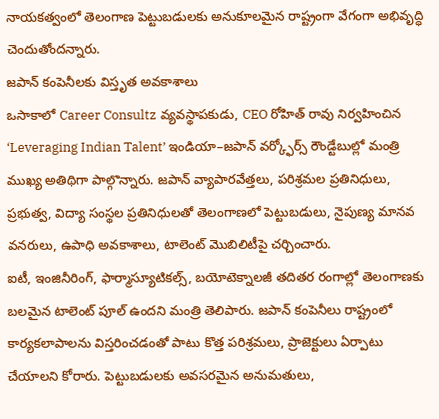నాయకత్వంలో తెలంగాణ పెట్టుబడులకు అనుకూలమైన రాష్ట్రంగా వేగంగా అభివృద్ధి చెందుతోందన్నారు.
జపాన్ కంపెనీలకు విస్తృత అవకాశాలు
ఒసాకాలో Career Consultz వ్యవస్థాపకుడు, CEO రోహిత్ రావు నిర్వహించిన ‘Leveraging Indian Talent’ ఇండియా–జపాన్ వర్క్ఫోర్స్ రౌండ్టేబుల్లో మంత్రి ముఖ్య అతిథిగా పాల్గొన్నారు. జపాన్ వ్యాపారవేత్తలు, పరిశ్రమల ప్రతినిధులు, ప్రభుత్వ, విద్యా సంస్థల ప్రతినిధులతో తెలంగాణలో పెట్టుబడులు, నైపుణ్య మానవ వనరులు, ఉపాధి అవకాశాలు, టాలెంట్ మొబిలిటీపై చర్చించారు.
ఐటీ, ఇంజినీరింగ్, ఫార్మాస్యూటికల్స్, బయోటెక్నాలజీ తదితర రంగాల్లో తెలంగాణకు బలమైన టాలెంట్ పూల్ ఉందని మంత్రి తెలిపారు. జపాన్ కంపెనీలు రాష్ట్రంలో కార్యకలాపాలను విస్తరించడంతో పాటు కొత్త పరిశ్రమలు, ప్రాజెక్టులు ఏర్పాటు చేయాలని కోరారు. పెట్టుబడులకు అవసరమైన అనుమతులు,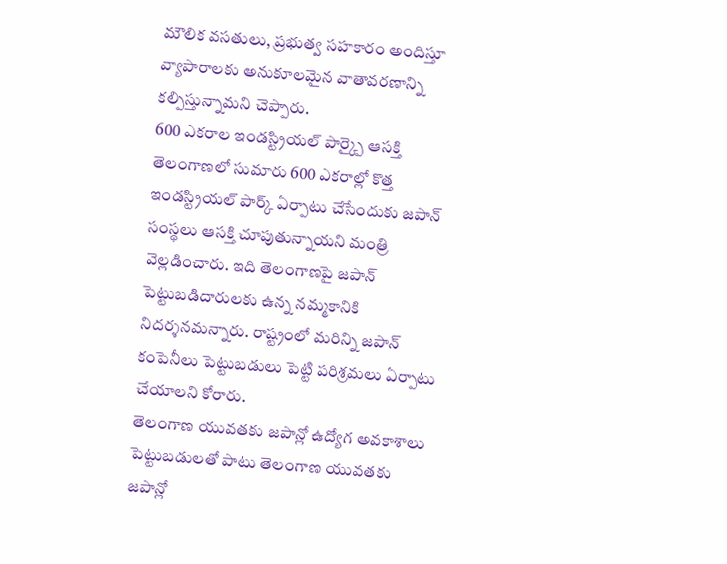మౌలిక వసతులు, ప్రభుత్వ సహకారం అందిస్తూ వ్యాపారాలకు అనుకూలమైన వాతావరణాన్ని కల్పిస్తున్నామని చెప్పారు.
600 ఎకరాల ఇండస్ట్రియల్ పార్క్పై ఆసక్తి
తెలంగాణలో సుమారు 600 ఎకరాల్లో కొత్త ఇండస్ట్రియల్ పార్క్ ఏర్పాటు చేసేందుకు జపాన్ సంస్థలు ఆసక్తి చూపుతున్నాయని మంత్రి వెల్లడించారు. ఇది తెలంగాణపై జపాన్ పెట్టుబడిదారులకు ఉన్న నమ్మకానికి నిదర్శనమన్నారు. రాష్ట్రంలో మరిన్ని జపాన్ కంపెనీలు పెట్టుబడులు పెట్టి పరిశ్రమలు ఏర్పాటు చేయాలని కోరారు.
తెలంగాణ యువతకు జపాన్లో ఉద్యోగ అవకాశాలు
పెట్టుబడులతో పాటు తెలంగాణ యువతకు జపాన్లో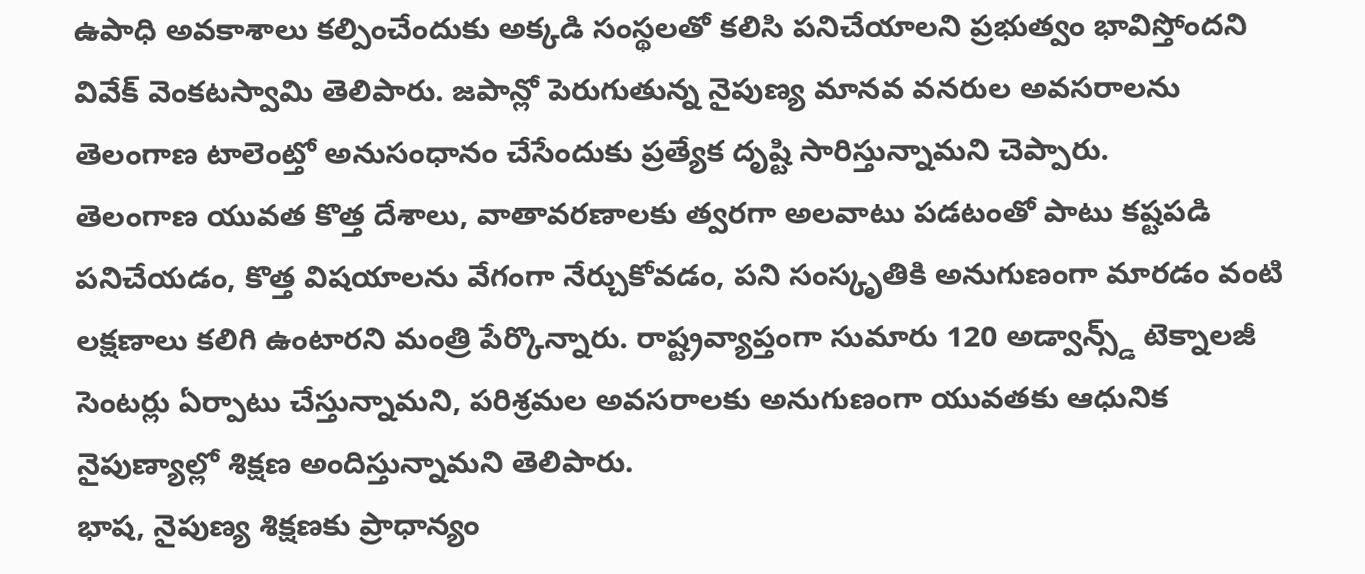ఉపాధి అవకాశాలు కల్పించేందుకు అక్కడి సంస్థలతో కలిసి పనిచేయాలని ప్రభుత్వం భావిస్తోందని వివేక్ వెంకటస్వామి తెలిపారు. జపాన్లో పెరుగుతున్న నైపుణ్య మానవ వనరుల అవసరాలను తెలంగాణ టాలెంట్తో అనుసంధానం చేసేందుకు ప్రత్యేక దృష్టి సారిస్తున్నామని చెప్పారు.
తెలంగాణ యువత కొత్త దేశాలు, వాతావరణాలకు త్వరగా అలవాటు పడటంతో పాటు కష్టపడి పనిచేయడం, కొత్త విషయాలను వేగంగా నేర్చుకోవడం, పని సంస్కృతికి అనుగుణంగా మారడం వంటి లక్షణాలు కలిగి ఉంటారని మంత్రి పేర్కొన్నారు. రాష్ట్రవ్యాప్తంగా సుమారు 120 అడ్వాన్స్డ్ టెక్నాలజీ సెంటర్లు ఏర్పాటు చేస్తున్నామని, పరిశ్రమల అవసరాలకు అనుగుణంగా యువతకు ఆధునిక నైపుణ్యాల్లో శిక్షణ అందిస్తున్నామని తెలిపారు.
భాష, నైపుణ్య శిక్షణకు ప్రాధాన్యం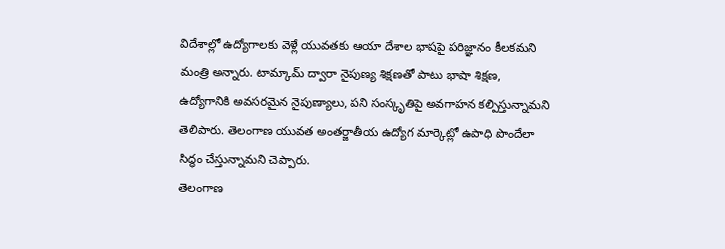విదేశాల్లో ఉద్యోగాలకు వెళ్లే యువతకు ఆయా దేశాల భాషపై పరిజ్ఞానం కీలకమని మంత్రి అన్నారు. టామ్కామ్ ద్వారా నైపుణ్య శిక్షణతో పాటు భాషా శిక్షణ, ఉద్యోగానికి అవసరమైన నైపుణ్యాలు, పని సంస్కృతిపై అవగాహన కల్పిస్తున్నామని తెలిపారు. తెలంగాణ యువత అంతర్జాతీయ ఉద్యోగ మార్కెట్లో ఉపాధి పొందేలా సిద్ధం చేస్తున్నామని చెప్పారు.
తెలంగాణ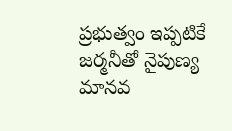ప్రభుత్వం ఇప్పటికే జర్మనీతో నైపుణ్య మానవ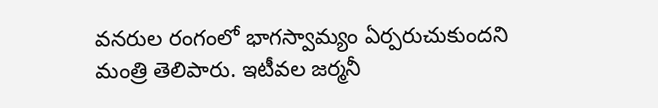వనరుల రంగంలో భాగస్వామ్యం ఏర్పరుచుకుందని మంత్రి తెలిపారు. ఇటీవల జర్మనీ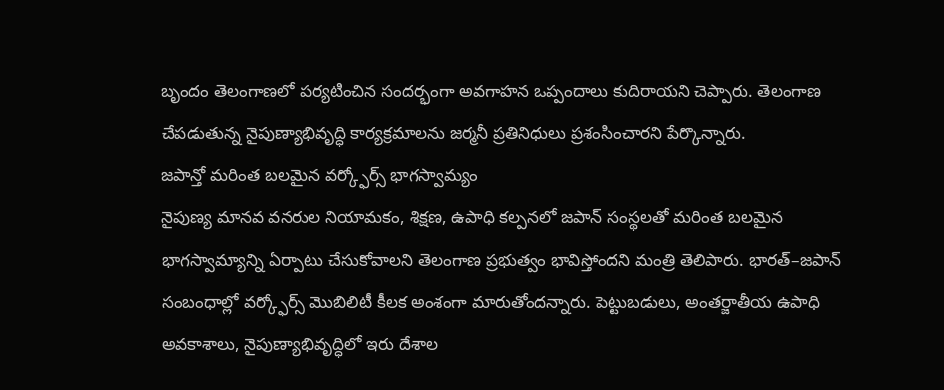బృందం తెలంగాణలో పర్యటించిన సందర్భంగా అవగాహన ఒప్పందాలు కుదిరాయని చెప్పారు. తెలంగాణ చేపడుతున్న నైపుణ్యాభివృద్ధి కార్యక్రమాలను జర్మనీ ప్రతినిధులు ప్రశంసించారని పేర్కొన్నారు.
జపాన్తో మరింత బలమైన వర్క్ఫోర్స్ భాగస్వామ్యం
నైపుణ్య మానవ వనరుల నియామకం, శిక్షణ, ఉపాధి కల్పనలో జపాన్ సంస్థలతో మరింత బలమైన భాగస్వామ్యాన్ని ఏర్పాటు చేసుకోవాలని తెలంగాణ ప్రభుత్వం భావిస్తోందని మంత్రి తెలిపారు. భారత్–జపాన్ సంబంధాల్లో వర్క్ఫోర్స్ మొబిలిటీ కీలక అంశంగా మారుతోందన్నారు. పెట్టుబడులు, అంతర్జాతీయ ఉపాధి అవకాశాలు, నైపుణ్యాభివృద్ధిలో ఇరు దేశాల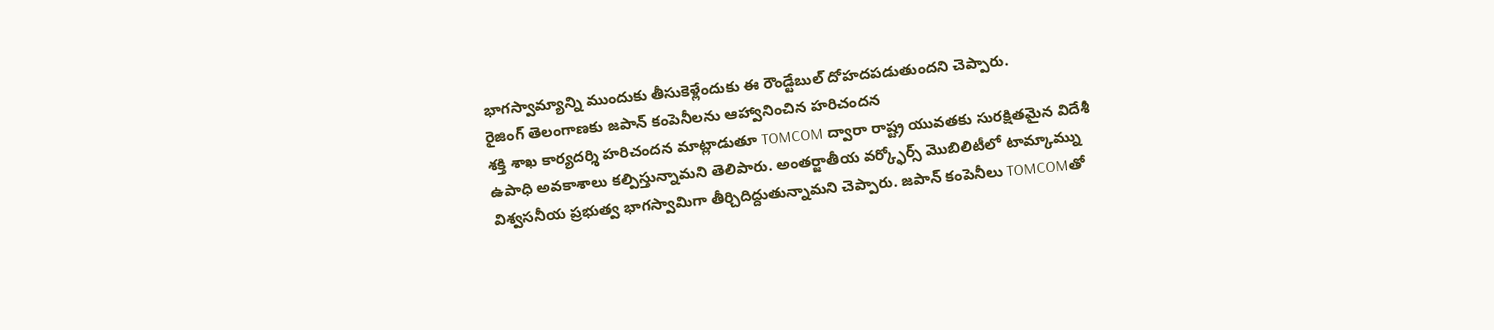భాగస్వామ్యాన్ని ముందుకు తీసుకెళ్లేందుకు ఈ రౌండ్టేబుల్ దోహదపడుతుందని చెప్పారు.
రైజింగ్ తెలంగాణకు జపాన్ కంపెనీలను ఆహ్వానించిన హరిచందన
శక్తి శాఖ కార్యదర్శి హరిచందన మాట్లాడుతూ TOMCOM ద్వారా రాష్ట్ర యువతకు సురక్షితమైన విదేశీ ఉపాధి అవకాశాలు కల్పిస్తున్నామని తెలిపారు. అంతర్జాతీయ వర్క్ఫోర్స్ మొబిలిటీలో టామ్కామ్ను విశ్వసనీయ ప్రభుత్వ భాగస్వామిగా తీర్చిదిద్దుతున్నామని చెప్పారు. జపాన్ కంపెనీలు TOMCOMతో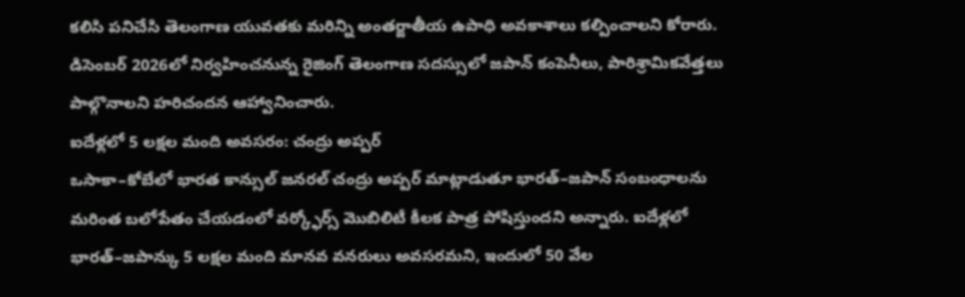కలిసి పనిచేసి తెలంగాణ యువతకు మరిన్ని అంతర్జాతీయ ఉపాధి అవకాశాలు కల్పించాలని కోరారు.
డిసెంబర్ 2026లో నిర్వహించనున్న రైజింగ్ తెలంగాణ సదస్సులో జపాన్ కంపెనీలు, పారిశ్రామికవేత్తలు పాల్గొనాలని హరిచందన ఆహ్వానించారు.
ఐదేళ్లలో 5 లక్షల మంది అవసరం: చంద్రు అప్పర్
ఒసాకా–కోబేలో భారత కాన్సుల్ జనరల్ చంద్రు అప్పర్ మాట్లాడుతూ భారత్–జపాన్ సంబంధాలను మరింత బలోపేతం చేయడంలో వర్క్ఫోర్స్ మొబిలిటీ కీలక పాత్ర పోషిస్తుందని అన్నారు. ఐదేళ్లలో భారత్–జపాన్కు 5 లక్షల మంది మానవ వనరులు అవసరమని, ఇందులో 50 వేల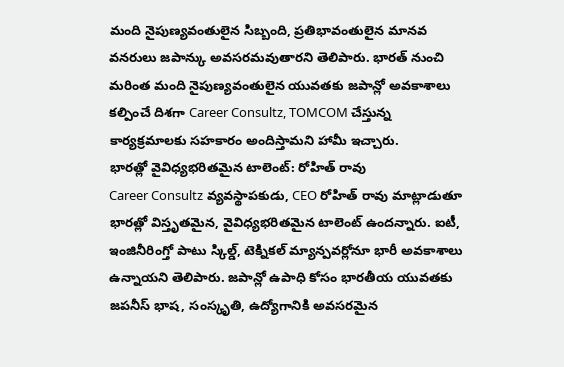మంది నైపుణ్యవంతులైన సిబ్బంది, ప్రతిభావంతులైన మానవ వనరులు జపాన్కు అవసరమవుతారని తెలిపారు. భారత్ నుంచి మరింత మంది నైపుణ్యవంతులైన యువతకు జపాన్లో అవకాశాలు కల్పించే దిశగా Career Consultz, TOMCOM చేస్తున్న కార్యక్రమాలకు సహకారం అందిస్తామని హామీ ఇచ్చారు.
భారత్లో వైవిధ్యభరితమైన టాలెంట్: రోహిత్ రావు
Career Consultz వ్యవస్థాపకుడు, CEO రోహిత్ రావు మాట్లాడుతూ భారత్లో విస్తృతమైన, వైవిధ్యభరితమైన టాలెంట్ ఉందన్నారు. ఐటీ, ఇంజినీరింగ్తో పాటు స్కిల్డ్, టెక్నికల్ మ్యాన్పవర్లోనూ భారీ అవకాశాలు ఉన్నాయని తెలిపారు. జపాన్లో ఉపాధి కోసం భారతీయ యువతకు జపనీస్ భాష, సంస్కృతి, ఉద్యోగానికి అవసరమైన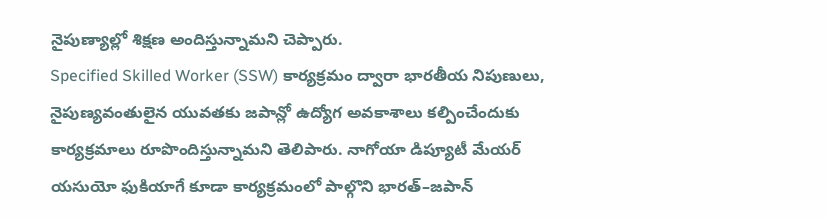నైపుణ్యాల్లో శిక్షణ అందిస్తున్నామని చెప్పారు.
Specified Skilled Worker (SSW) కార్యక్రమం ద్వారా భారతీయ నిపుణులు, నైపుణ్యవంతులైన యువతకు జపాన్లో ఉద్యోగ అవకాశాలు కల్పించేందుకు కార్యక్రమాలు రూపొందిస్తున్నామని తెలిపారు. నాగోయా డిప్యూటీ మేయర్ యసుయో ఫుకియాగే కూడా కార్యక్రమంలో పాల్గొని భారత్–జపాన్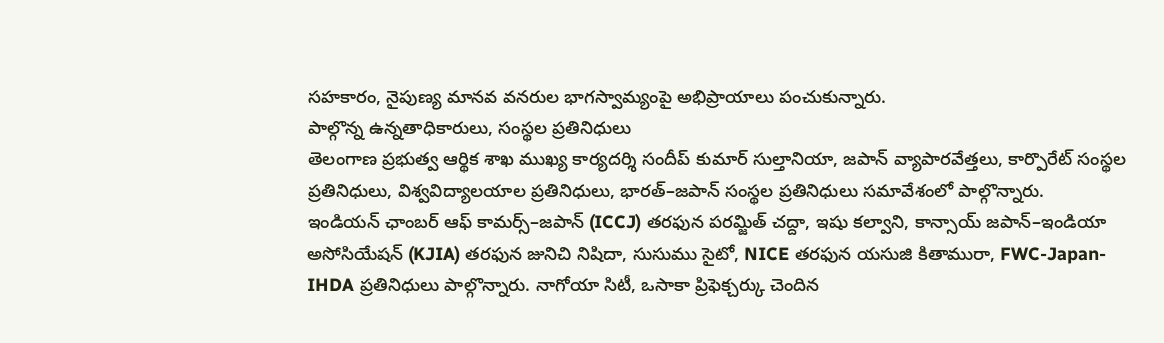సహకారం, నైపుణ్య మానవ వనరుల భాగస్వామ్యంపై అభిప్రాయాలు పంచుకున్నారు.
పాల్గొన్న ఉన్నతాధికారులు, సంస్థల ప్రతినిధులు
తెలంగాణ ప్రభుత్వ ఆర్థిక శాఖ ముఖ్య కార్యదర్శి సందీప్ కుమార్ సుల్తానియా, జపాన్ వ్యాపారవేత్తలు, కార్పొరేట్ సంస్థల ప్రతినిధులు, విశ్వవిద్యాలయాల ప్రతినిధులు, భారత్–జపాన్ సంస్థల ప్రతినిధులు సమావేశంలో పాల్గొన్నారు.
ఇండియన్ ఛాంబర్ ఆఫ్ కామర్స్–జపాన్ (ICCJ) తరఫున పరమ్జిత్ చద్దా, ఇషు కల్వాని, కాన్సాయ్ జపాన్–ఇండియా అసోసియేషన్ (KJIA) తరఫున జునిచి నిషిదా, సుసుము సైటో, NICE తరఫున యసుజి కితామురా, FWC-Japan-IHDA ప్రతినిధులు పాల్గొన్నారు. నాగోయా సిటీ, ఒసాకా ప్రిఫెక్చర్కు చెందిన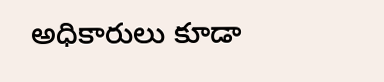అధికారులు కూడా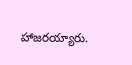హాజరయ్యారు.